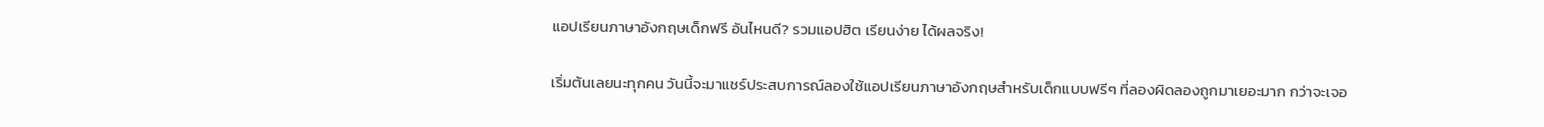แอปเรียนภาษาอังกฤษเด็กฟรี อันไหนดี? รวมแอปฮิต เรียนง่าย ได้ผลจริง!

เริ่มต้นเลยนะทุกคน วันนี้จะมาแชร์ประสบการณ์ลองใช้แอปเรียนภาษาอังกฤษสำหรับเด็กแบบฟรีๆ ที่ลองผิดลองถูกมาเยอะมาก กว่าจะเจอ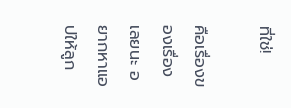ที่ใช่!

คือเรื่องของเรื่องเลยนะ อยากหาแอปให้ลูก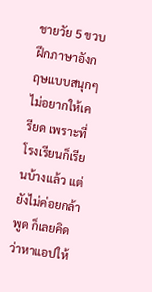ชายวัย 5 ขวบ ฝึกภาษาอังกฤษแบบสนุกๆ ไม่อยากให้เครียด เพราะที่โรงเรียนก็เรียนบ้างแล้ว แต่ยังไม่ค่อยกล้าพูด ก็เลยคิดว่าหาแอปให้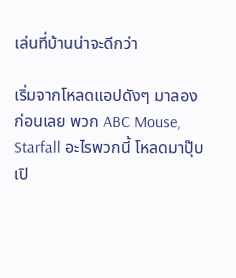เล่นที่บ้านน่าจะดีกว่า

เริ่มจากโหลดแอปดังๆ มาลองก่อนเลย พวก ABC Mouse, Starfall อะไรพวกนี้ โหลดมาปุ๊บ เปิ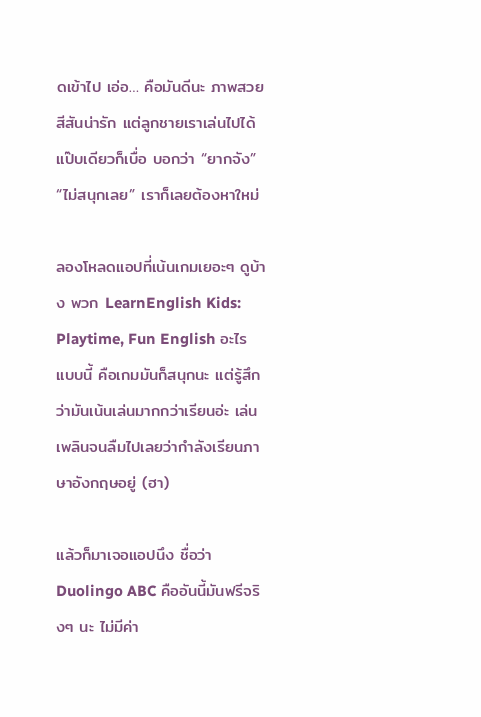ดเข้าไป เอ่อ… คือมันดีนะ ภาพสวย สีสันน่ารัก แต่ลูกชายเราเล่นไปได้แป๊บเดียวก็เบื่อ บอกว่า “ยากจัง” “ไม่สนุกเลย” เราก็เลยต้องหาใหม่

ลองโหลดแอปที่เน้นเกมเยอะๆ ดูบ้าง พวก LearnEnglish Kids: Playtime, Fun English อะไรแบบนี้ คือเกมมันก็สนุกนะ แต่รู้สึกว่ามันเน้นเล่นมากกว่าเรียนอ่ะ เล่นเพลินจนลืมไปเลยว่ากำลังเรียนภาษาอังกฤษอยู่ (ฮา)

แล้วก็มาเจอแอปนึง ชื่อว่า Duolingo ABC คืออันนี้มันฟรีจริงๆ นะ ไม่มีค่า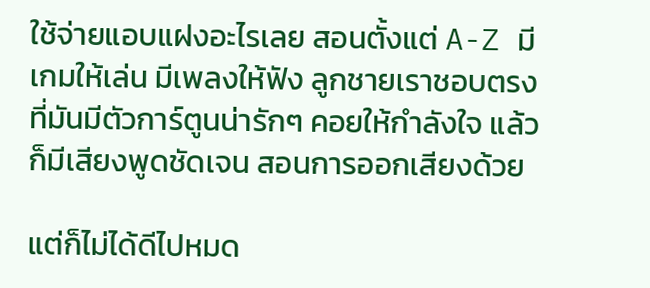ใช้จ่ายแอบแฝงอะไรเลย สอนตั้งแต่ A-Z มีเกมให้เล่น มีเพลงให้ฟัง ลูกชายเราชอบตรงที่มันมีตัวการ์ตูนน่ารักๆ คอยให้กำลังใจ แล้วก็มีเสียงพูดชัดเจน สอนการออกเสียงด้วย

แต่ก็ไม่ได้ดีไปหมด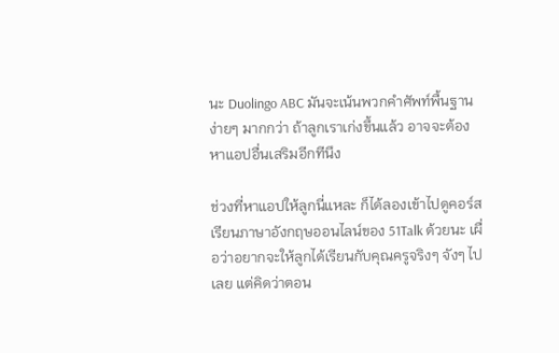นะ Duolingo ABC มันจะเน้นพวกคำศัพท์พื้นฐานง่ายๆ มากกว่า ถ้าลูกเราเก่งขึ้นแล้ว อาจจะต้องหาแอปอื่นเสริมอีกทีนึง

ช่วงที่หาแอปให้ลูกนี่แหละ ก็ได้ลองเข้าไปดูคอร์สเรียนภาษาอังกฤษออนไลน์ของ 51Talk ด้วยนะ เผื่อว่าอยากจะให้ลูกได้เรียนกับคุณครูจริงๆ จังๆ ไปเลย แต่คิดว่าตอน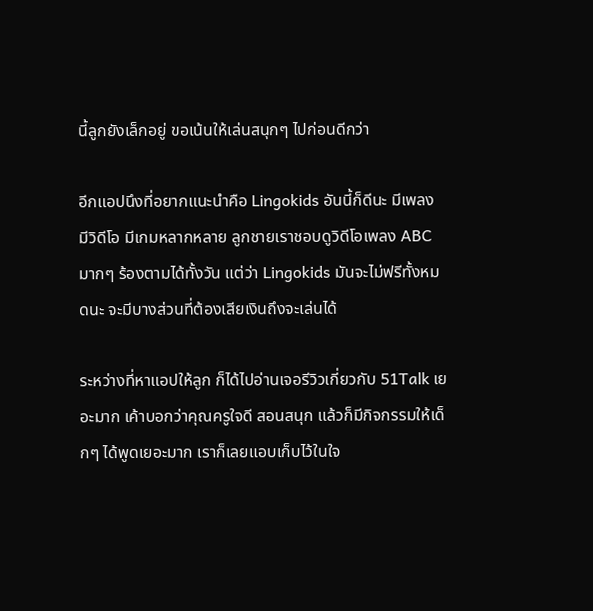นี้ลูกยังเล็กอยู่ ขอเน้นให้เล่นสนุกๆ ไปก่อนดีกว่า

อีกแอปนึงที่อยากแนะนำคือ Lingokids อันนี้ก็ดีนะ มีเพลง มีวิดีโอ มีเกมหลากหลาย ลูกชายเราชอบดูวิดีโอเพลง ABC มากๆ ร้องตามได้ทั้งวัน แต่ว่า Lingokids มันจะไม่ฟรีทั้งหมดนะ จะมีบางส่วนที่ต้องเสียเงินถึงจะเล่นได้

ระหว่างที่หาแอปให้ลูก ก็ได้ไปอ่านเจอรีวิวเกี่ยวกับ 51Talk เยอะมาก เค้าบอกว่าคุณครูใจดี สอนสนุก แล้วก็มีกิจกรรมให้เด็กๆ ได้พูดเยอะมาก เราก็เลยแอบเก็บไว้ในใจ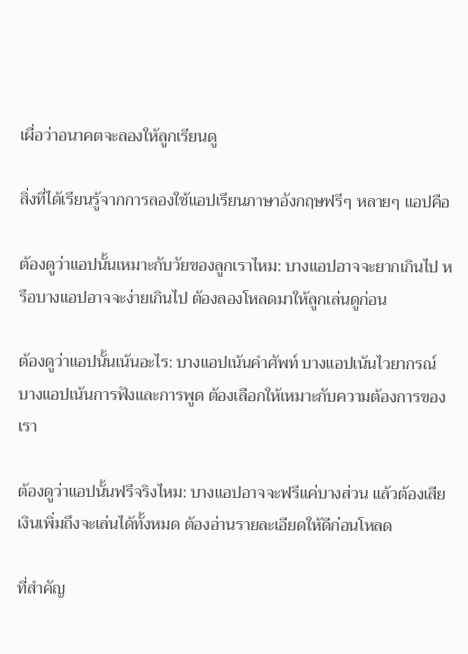เผื่อว่าอนาคตจะลองให้ลูกเรียนดู

สิ่งที่ได้เรียนรู้จากการลองใช้แอปเรียนภาษาอังกฤษฟรีๆ หลายๆ แอปคือ

ต้องดูว่าแอปนั้นเหมาะกับวัยของลูกเราไหม: บางแอปอาจจะยากเกินไป หรือบางแอปอาจจะง่ายเกินไป ต้องลองโหลดมาให้ลูกเล่นดูก่อน

ต้องดูว่าแอปนั้นเน้นอะไร: บางแอปเน้นคำศัพท์ บางแอปเน้นไวยากรณ์ บางแอปเน้นการฟังและการพูด ต้องเลือกให้เหมาะกับความต้องการของเรา

ต้องดูว่าแอปนั้นฟรีจริงไหม: บางแอปอาจจะฟรีแค่บางส่วน แล้วต้องเสียเงินเพิ่มถึงจะเล่นได้ทั้งหมด ต้องอ่านรายละเอียดให้ดีก่อนโหลด

ที่สำคัญ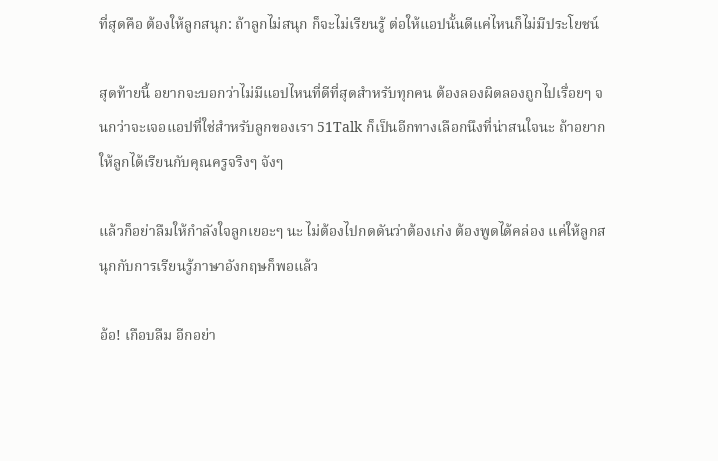ที่สุดคือ ต้องให้ลูกสนุก: ถ้าลูกไม่สนุก ก็จะไม่เรียนรู้ ต่อให้แอปนั้นดีแค่ไหนก็ไม่มีประโยชน์

สุดท้ายนี้ อยากจะบอกว่าไม่มีแอปไหนที่ดีที่สุดสำหรับทุกคน ต้องลองผิดลองถูกไปเรื่อยๆ จนกว่าจะเจอแอปที่ใช่สำหรับลูกของเรา 51Talk ก็เป็นอีกทางเลือกนึงที่น่าสนใจนะ ถ้าอยากให้ลูกได้เรียนกับคุณครูจริงๆ จังๆ

แล้วก็อย่าลืมให้กำลังใจลูกเยอะๆ นะ ไม่ต้องไปกดดันว่าต้องเก่ง ต้องพูดได้คล่อง แค่ให้ลูกสนุกกับการเรียนรู้ภาษาอังกฤษก็พอแล้ว

อ้อ! เกือบลืม อีกอย่า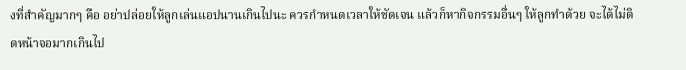งที่สำคัญมากๆ คือ อย่าปล่อยให้ลูกเล่นแอปนานเกินไปนะ ควรกำหนดเวลาให้ชัดเจน แล้วก็หากิจกรรมอื่นๆ ให้ลูกทำด้วย จะได้ไม่ติดหน้าจอมากเกินไป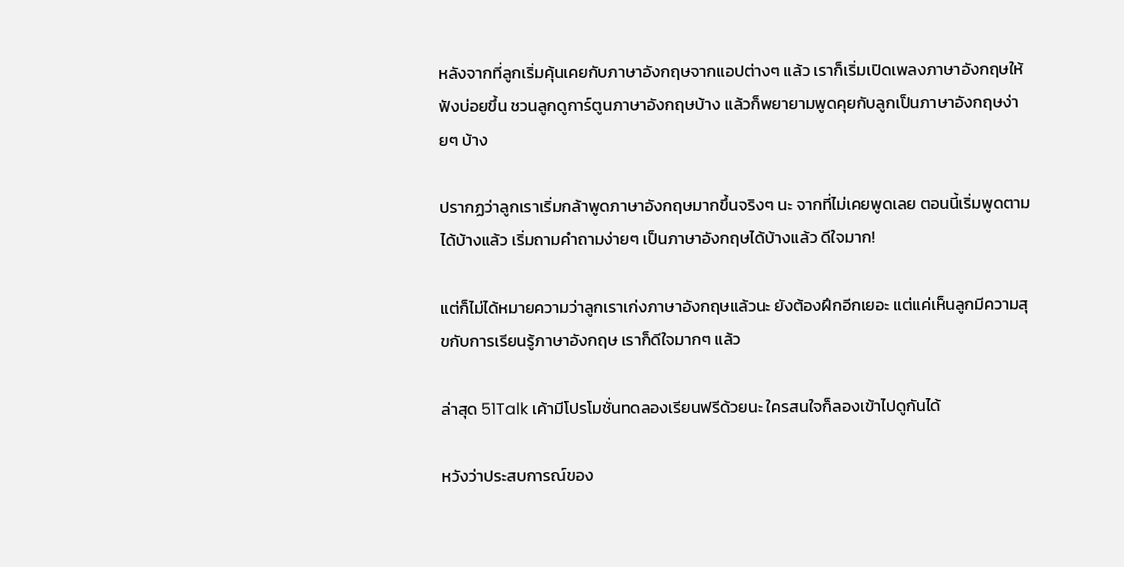หลังจากที่ลูกเริ่มคุ้นเคยกับภาษาอังกฤษจากแอปต่างๆ แล้ว เราก็เริ่มเปิดเพลงภาษาอังกฤษให้ฟังบ่อยขึ้น ชวนลูกดูการ์ตูนภาษาอังกฤษบ้าง แล้วก็พยายามพูดคุยกับลูกเป็นภาษาอังกฤษง่ายๆ บ้าง

ปรากฏว่าลูกเราเริ่มกล้าพูดภาษาอังกฤษมากขึ้นจริงๆ นะ จากที่ไม่เคยพูดเลย ตอนนี้เริ่มพูดตามได้บ้างแล้ว เริ่มถามคำถามง่ายๆ เป็นภาษาอังกฤษได้บ้างแล้ว ดีใจมาก!

แต่ก็ไม่ได้หมายความว่าลูกเราเก่งภาษาอังกฤษแล้วนะ ยังต้องฝึกอีกเยอะ แต่แค่เห็นลูกมีความสุขกับการเรียนรู้ภาษาอังกฤษ เราก็ดีใจมากๆ แล้ว

ล่าสุด 51Talk เค้ามีโปรโมชั่นทดลองเรียนฟรีด้วยนะ ใครสนใจก็ลองเข้าไปดูกันได้

หวังว่าประสบการณ์ของ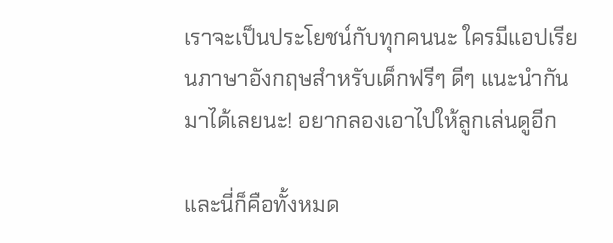เราจะเป็นประโยชน์กับทุกคนนะ ใครมีแอปเรียนภาษาอังกฤษสำหรับเด็กฟรีๆ ดีๆ แนะนำกันมาได้เลยนะ! อยากลองเอาไปให้ลูกเล่นดูอีก

และนี่ก็คือทั้งหมด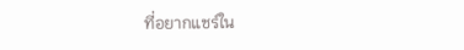ที่อยากแชร์ใน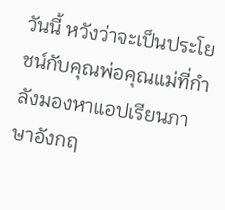วันนี้ หวังว่าจะเป็นประโยชน์กับคุณพ่อคุณแม่ที่กำลังมองหาแอปเรียนภาษาอังกฤ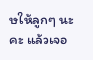ษให้ลูกๆ นะคะ แล้วเจอ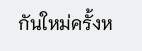กันใหม่ครั้งห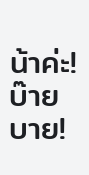น้าค่ะ! บ๊ายบาย!